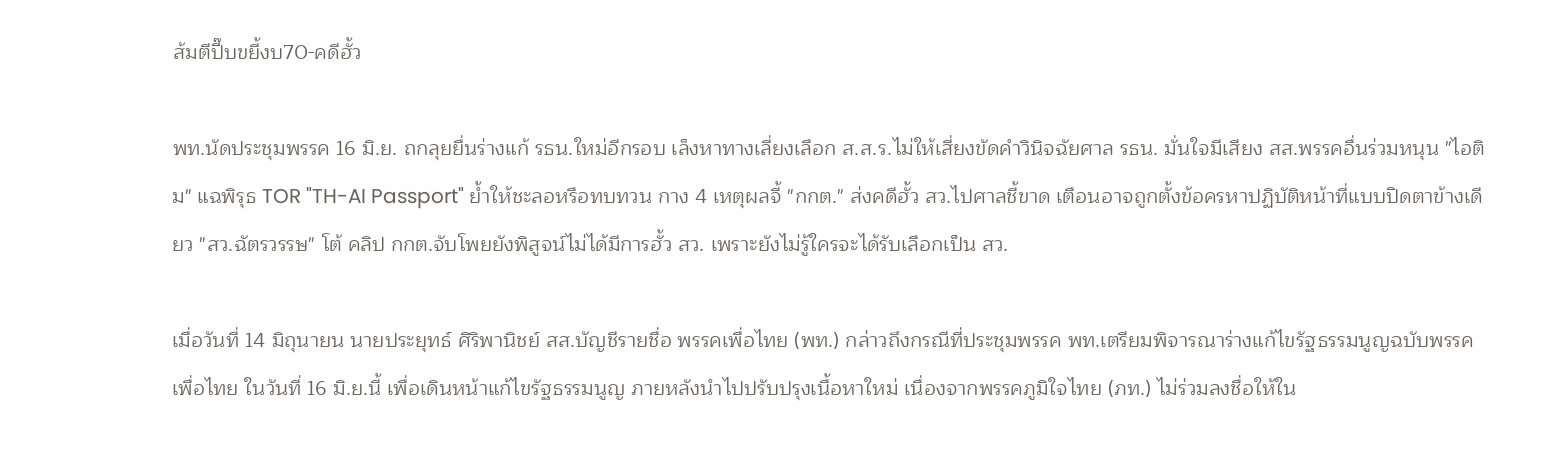ส้มตีปี๊บขยี้งบ70-คดีฮั้ว

พท.นัดประชุมพรรค 16 มิ.ย. ถกลุยยื่นร่างแก้ รธน.ใหม่อีกรอบ เล็งหาทางเลี่ยงเลือก ส.ส.ร.ไม่ให้เสี่ยงขัดคำวินิจฉัยศาล รธน. มั่นใจมีเสียง สส.พรรคอื่นร่วมหนุน "ไอติม" แฉพิรุธ TOR "TH-AI Passport" ย้ำให้ชะลอหรือทบทวน กาง 4 เหตุผลจี้ "กกต." ส่งคดีฮั้ว สว.ไปศาลชี้ขาด เตือนอาจถูกตั้งข้อครหาปฏิบัติหน้าที่แบบปิดตาข้างเดียว "สว.ฉัตรวรรษ" โต้ คลิป กกต.จับโพยยังพิสูจน์ไม่ได้มีการฮั้ว สว. เพราะยังไม่รู้ใครจะได้รับเลือกเป็น สว.

เมื่อวันที่ 14 มิถุนายน นายประยุทธ์ ศิริพานิชย์ สส.บัญชีรายชื่อ พรรคเพื่อไทย (พท.) กล่าวถึงกรณีที่ประชุมพรรค พท.เตรียมพิจารณาร่างแก้ไขรัฐธรรมนูญฉบับพรรคเพื่อไทย ในวันที่ 16 มิ.ย.นี้ เพื่อเดินหน้าแก้ไขรัฐธรรมนูญ ภายหลังนำไปปรับปรุงเนื้อหาใหม่ เนื่องจากพรรคภูมิใจไทย (ภท.) ไม่ร่วมลงชื่อให้ใน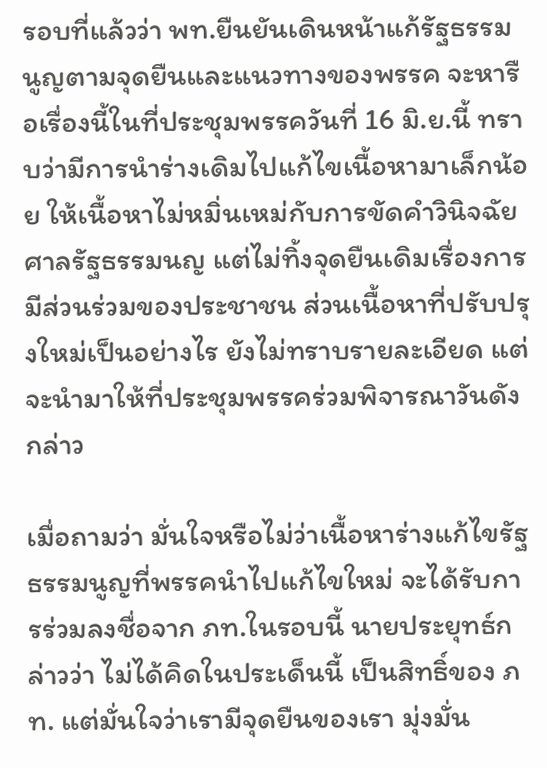รอบที่แล้วว่า พท.ยืนยันเดินหน้าแก้รัฐธรรมนูญตามจุดยืนและแนวทางของพรรค จะหารือเรื่องนี้ในที่ประชุมพรรควันที่ 16 มิ.ย.นี้ ทราบว่ามีการนำร่างเดิมไปแก้ไขเนื้อหามาเล็กน้อย ให้เนื้อหาไม่หมิ่นเหม่กับการขัดคำวินิจฉัยศาลรัฐธรรมนญ แต่ไม่ทิ้งจุดยืนเดิมเรื่องการมีส่วนร่วมของประชาชน ส่วนเนื้อหาที่ปรับปรุงใหม่เป็นอย่างไร ยังไม่ทราบรายละเอียด แต่จะนำมาให้ที่ประชุมพรรคร่วมพิจารณาวันดังกล่าว

เมื่อถามว่า มั่นใจหรือไม่ว่าเนื้อหาร่างแก้ไขรัฐธรรมนูญที่พรรคนำไปแก้ไขใหม่ จะได้รับการร่วมลงชื่อจาก ภท.ในรอบนี้ นายประยุทธ์กล่าวว่า ไม่ได้คิดในประเด็นนี้ เป็นสิทธิ์ของ ภท. แต่มั่นใจว่าเรามีจุดยืนของเรา มุ่งมั่น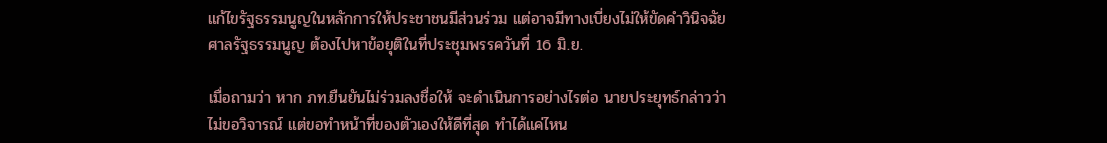แก้ไขรัฐธรรมนูญในหลักการให้ประชาชนมีส่วนร่วม แต่อาจมีทางเบี่ยงไม่ให้ขัดคำวินิจฉัยศาลรัฐธรรมนูญ ต้องไปหาข้อยุติในที่ประชุมพรรควันที่ 16 มิ.ย.

เมื่อถามว่า หาก ภท.ยืนยันไม่ร่วมลงชื่อให้ จะดำเนินการอย่างไรต่อ นายประยุทธ์กล่าวว่า ไม่ขอวิจารณ์ แต่ขอทำหน้าที่ของตัวเองให้ดีที่สุด ทำได้แค่ไหน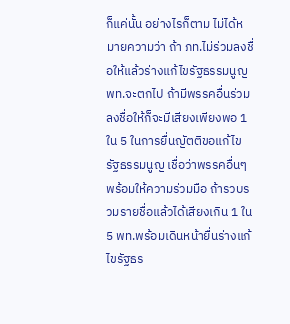ก็แค่นั้น อย่างไรก็ตาม ไม่ได้หมายความว่า ถ้า ภท.ไม่ร่วมลงชื่อให้แล้วร่างแก้ไขรัฐธรรมนูญ พท.จะตกไป ถ้ามีพรรคอื่นร่วมลงชื่อให้ก็จะมีเสียงเพียงพอ 1 ใน 5 ในการยื่นญัตติขอแก้ไขรัฐธรรมนูญ เชื่อว่าพรรคอื่นๆ พร้อมให้ความร่วมมือ ถ้ารวบรวมรายชื่อแล้วได้เสียงเกิน 1 ใน 5 พท.พร้อมเดินหน้ายื่นร่างแก้ไขรัฐธร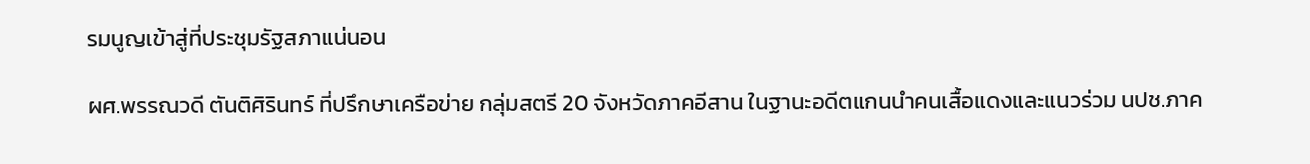รมนูญเข้าสู่ที่ประชุมรัฐสภาแน่นอน

ผศ.พรรณวดี ตันติศิรินทร์ ที่ปรึกษาเครือข่าย กลุ่มสตรี 20 จังหวัดภาคอีสาน ในฐานะอดีตแกนนำคนเสื้อแดงและแนวร่วม นปช.ภาค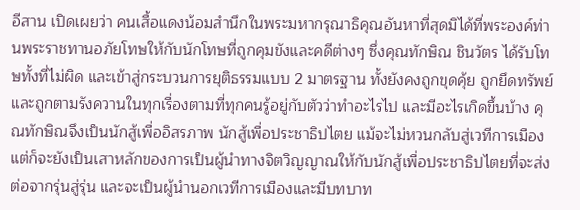อีสาน เปิดเผยว่า คนเสื้อแดงน้อมสำนึกในพระมหากรุณาธิคุณอันหาที่สุดมิได้ที่พระองค์ท่านพระราชทานอภัยโทษให้กับนักโทษที่ถูกคุมขังและคดีต่างๆ ซึ่งคุณทักษิณ ชินวัตร ได้รับโทษทั้งที่ไม่ผิด และเข้าสู่กระบวนการยุติธรรมแบบ 2 มาตรฐาน ทั้งยังคงถูกขุดคุ้ย ถูกยึดทรัพย์ และถูกตามรังควานในทุกเรื่องตามที่ทุกคนรู้อยู่กับตัวว่าทำอะไรไป และมีอะไรเกิดขึ้นบ้าง คุณทักษิณจึงเป็นนักสู้เพื่ออิสรภาพ นักสู้เพื่อประชาธิปไตย แม้จะไม่หวนกลับสู่เวทีการเมือง แต่ก็จะยังเป็นเสาหลักของการเป็นผู้นำทางจิตวิญญาณให้กับนักสู้เพื่อประชาธิปไตยที่จะส่งต่อจากรุ่นสู่รุ่น และจะเป็นผู้นำนอกเวทีการเมืองและมีบทบาท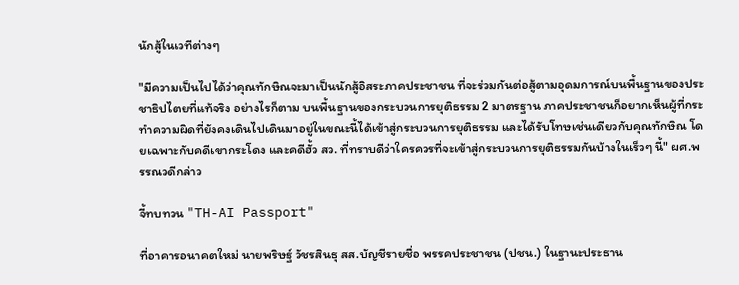นักสู้ในเวทีต่างๆ

"มีความเป็นไปได้ว่าคุณทักษิณจะมาเป็นนักสู้อิสระภาคประชาชน ที่จะร่วมกันต่อสู้ตามอุดมการณ์บนพื้นฐานของประชาธิปไตยที่แท้จริง อย่างไรก็ตาม บนพื้นฐานของกระบวนการยุติธรรม 2 มาตรฐาน ภาคประชาชนก็อยากเห็นผู้ที่กระทำความผิดที่ยังคงเดินไปเดินมาอยู่ในขณะนี้ได้เข้าสู่กระบวนการยุติธรรม และได้รับโทษเช่นเดียวกับคุณทักษิณ โดยเฉพาะกับคดีเขากระโดง และคดีฮั้ว สว. ที่ทราบดีว่าใครควรที่จะเข้าสู่กระบวนการยุติธรรมกันบ้างในเร็วๆ นี้" ผศ.พรรณวดีกล่าว

จี้ทบทวน "TH-AI Passport"

ที่อาคารอนาคตใหม่ นายพริษฐ์ วัชรสินธุ สส.บัญชีรายชื่อ พรรคประชาชน (ปชน.) ในฐานะประธาน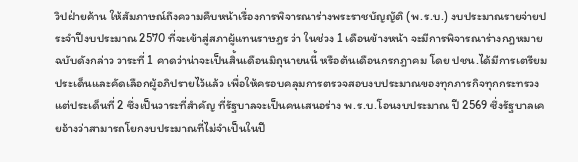วิปฝ่ายค้าน ให้สัมภาษณ์ถึงความคืบหน้าเรื่องการพิจารณาร่างพระราชบัญญัติ (พ.ร.บ.) งบประมาณรายจ่ายประจำปีงบประมาณ 2570 ที่จะเข้าสู่สภาผู้แทนราษฎร ว่า ในช่วง 1 เดือนข้างหน้า จะมีการพิจารณาร่างกฎหมายฉบับดังกล่าว วาระที่ 1 คาดว่าน่าจะเป็นสิ้นเดือนมิถุนายนนี้ หรือต้นเดือนกรกฎาคม โดย ปชน.ได้มีการเตรียมประเด็นและคัดเลือกผู้อภิปรายไว้แล้ว เพื่อให้ครอบคลุมการตรวจสอบงบประมาณของทุกภารกิจทุกกระทรวง แต่ประเด็นที่ 2 ซึ่งเป็นวาระที่สำคัญ ที่รัฐบาลจะเป็นคนเสนอร่าง พ.ร.บ.โอนงบประมาณ ปี 2569 ซึ่งรัฐบาลเคยอ้างว่าสามารถโยกงบประมาณที่ไม่จำเป็นในปี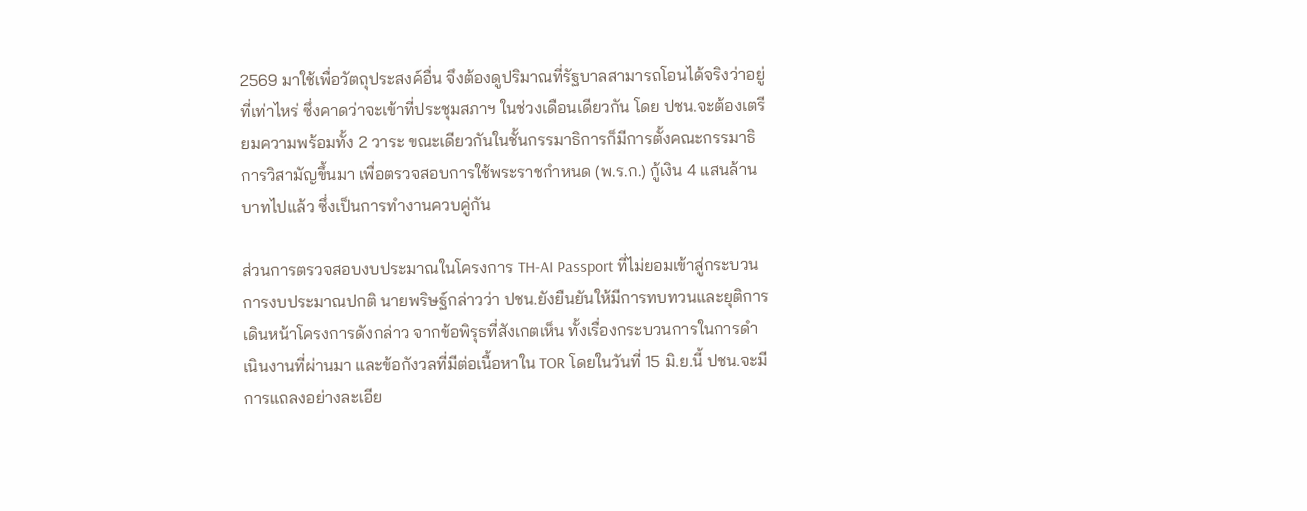2569 มาใช้เพื่อวัตถุประสงค์อื่น จึงต้องดูปริมาณที่รัฐบาลสามารถโอนได้จริงว่าอยู่ที่เท่าไหร่ ซึ่งคาดว่าจะเข้าที่ประชุมสภาฯ ในช่วงเดือนเดียวกัน โดย ปชน.จะต้องเตรียมความพร้อมทั้ง 2 วาระ ขณะเดียวกันในชั้นกรรมาธิการก็มีการตั้งคณะกรรมาธิการวิสามัญขึ้นมา เพื่อตรวจสอบการใช้พระราชกำหนด (พ.ร.ก.) กู้เงิน 4 แสนล้านบาทไปแล้ว ซึ่งเป็นการทำงานควบคู่กัน

ส่วนการตรวจสอบงบประมาณในโครงการ TH-AI Passport ที่ไม่ยอมเข้าสู่กระบวนการงบประมาณปกติ นายพริษฐ์กล่าวว่า ปชน.ยังยืนยันให้มีการทบทวนและยุติการเดินหน้าโครงการดังกล่าว จากข้อพิรุธที่สังเกตเห็น ทั้งเรื่องกระบวนการในการดำเนินงานที่ผ่านมา และข้อกังวลที่มีต่อเนื้อหาใน TOR โดยในวันที่ 15 มิ.ย.นี้ ปชน.จะมีการแถลงอย่างละเอีย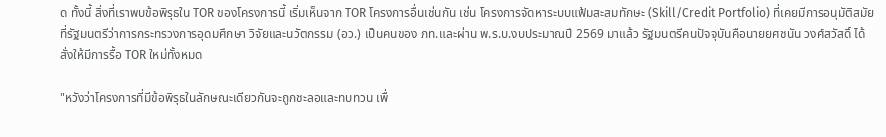ด ทั้งนี้ สิ่งที่เราพบข้อพิรุธใน TOR ของโครงการนี้ เริ่มเห็นจาก TOR โครงการอื่นเช่นกัน เช่น โครงการจัดหาระบบแฟ้มสะสมทักษะ (Skill/Credit Portfolio) ที่เคยมีการอนุมัติสมัยที่รัฐมนตรีว่าการกระทรวงการอุดมศึกษา วิจัยและนวัตกรรม (อว.) เป็นคนของ ภท.และผ่าน พ.ร.บ.งบประมาณปี 2569 มาแล้ว รัฐมนตรีคนปัจจุบันคือนายยศชนัน วงศ์สวัสดิ์ ได้สั่งให้มีการรื้อ TOR ใหม่ทั้งหมด

"หวังว่าโครงการที่มีข้อพิรุธในลักษณะเดียวกันจะถูกชะลอและทบทวน เพื่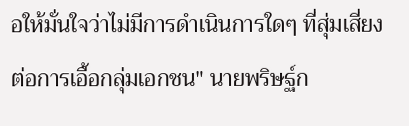อให้มั่นใจว่าไม่มีการดำเนินการใดๆ ที่สุ่มเสี่ยงต่อการเอื้อกลุ่มเอกชน" นายพริษฐ์ก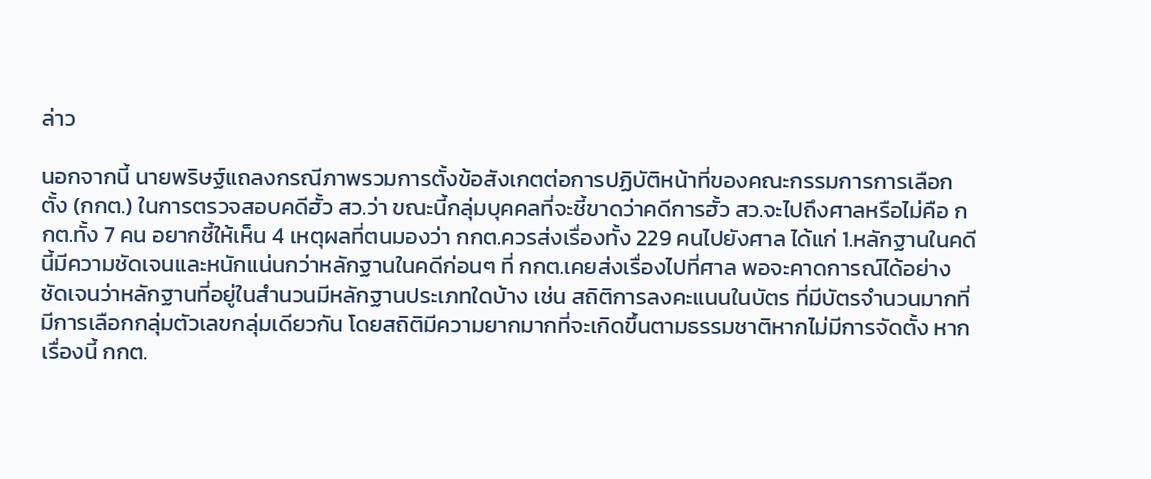ล่าว

นอกจากนี้ นายพริษฐ์แถลงกรณีภาพรวมการตั้งข้อสังเกตต่อการปฏิบัติหน้าที่ของคณะกรรมการการเลือกตั้ง (กกต.) ในการตรวจสอบคดีฮั้ว สว.ว่า ขณะนี้กลุ่มบุคคลที่จะชี้ขาดว่าคดีการฮั้ว สว.จะไปถึงศาลหรือไม่คือ กกต.ทั้ง 7 คน อยากชี้ให้เห็น 4 เหตุผลที่ตนมองว่า กกต.ควรส่งเรื่องทั้ง 229 คนไปยังศาล ได้แก่ 1.หลักฐานในคดีนี้มีความชัดเจนและหนักแน่นกว่าหลักฐานในคดีก่อนๆ ที่ กกต.เคยส่งเรื่องไปที่ศาล พอจะคาดการณ์ได้อย่างชัดเจนว่าหลักฐานที่อยู่ในสำนวนมีหลักฐานประเภทใดบ้าง เช่น สถิติการลงคะแนนในบัตร ที่มีบัตรจำนวนมากที่มีการเลือกกลุ่มตัวเลขกลุ่มเดียวกัน โดยสถิติมีความยากมากที่จะเกิดขึ้นตามธรรมชาติหากไม่มีการจัดตั้ง หากเรื่องนี้ กกต.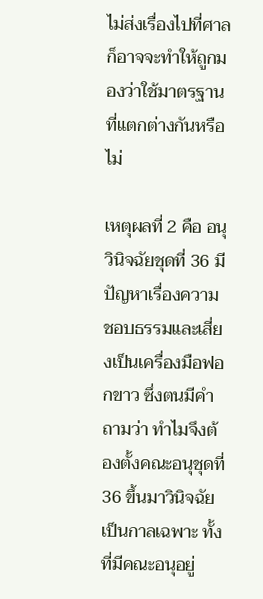ไม่ส่งเรื่องไปที่ศาลก็อาจจะทำให้ถูกมองว่าใช้มาตรฐานที่แตกต่างกันหรือไม่

เหตุผลที่ 2 คือ อนุวินิจฉัยชุดที่ 36 มีปัญหาเรื่องความชอบธรรมและเสี่ยงเป็นเครื่องมือฟอกขาว ซึ่งตนมีคำถามว่า ทำไมจึงต้องตั้งคณะอนุชุดที่ 36 ขึ้นมาวินิจฉัยเป็นกาลเฉพาะ ทั้งที่มีคณะอนุอยู่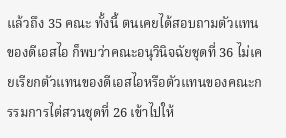แล้วถึง 35 คณะ ทั้งนี้ ตนเคยได้สอบถามตัวแทนของดีเอสไอ ก็พบว่าคณะอนุวินิจฉัยชุดที่ 36 ไม่เคยเรียกตัวแทนของดีเอสไอหรือตัวแทนของคณะกรรมการไต่สวนชุดที่ 26 เข้าไปให้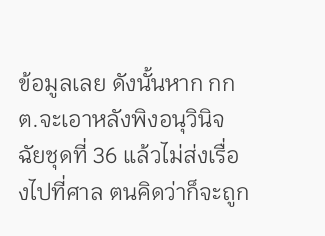ข้อมูลเลย ดังนั้นหาก กกต.จะเอาหลังพิงอนุวินิจฉัยชุดที่ 36 แล้วไม่ส่งเรื่องไปที่ศาล ตนคิดว่าก็จะถูก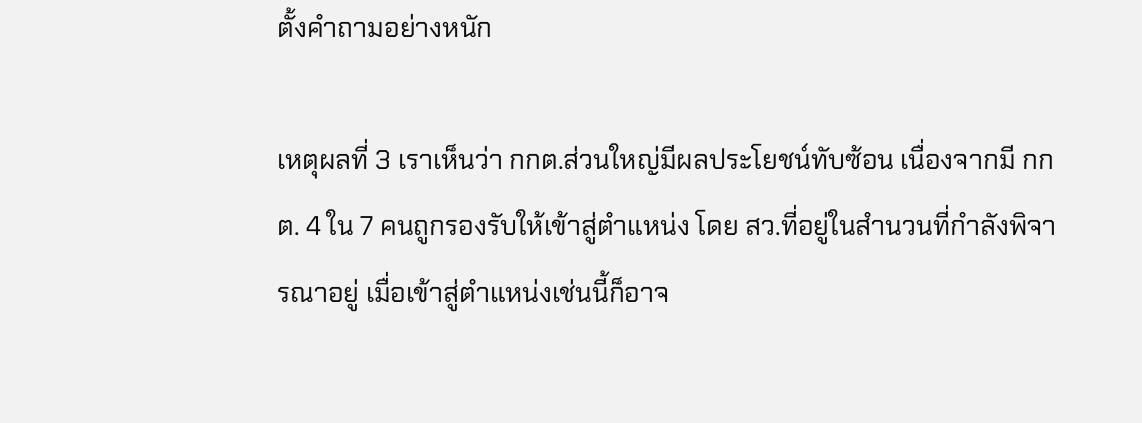ตั้งคำถามอย่างหนัก

เหตุผลที่ 3 เราเห็นว่า กกต.ส่วนใหญ่มีผลประโยชน์ทับซ้อน เนื่องจากมี กกต. 4 ใน 7 คนถูกรองรับให้เข้าสู่ตำแหน่ง โดย สว.ที่อยู่ในสำนวนที่กำลังพิจารณาอยู่ เมื่อเข้าสู่ตำแหน่งเช่นนี้ก็อาจ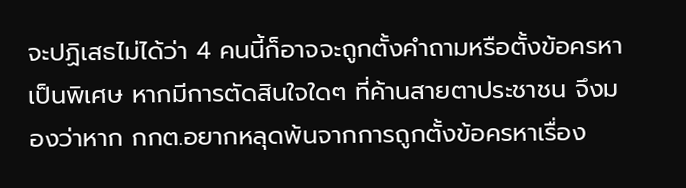จะปฏิเสธไม่ได้ว่า 4 คนนี้ก็อาจจะถูกตั้งคำถามหรือตั้งข้อครหาเป็นพิเศษ หากมีการตัดสินใจใดๆ ที่ค้านสายตาประชาชน จึงมองว่าหาก กกต.อยากหลุดพ้นจากการถูกตั้งข้อครหาเรื่อง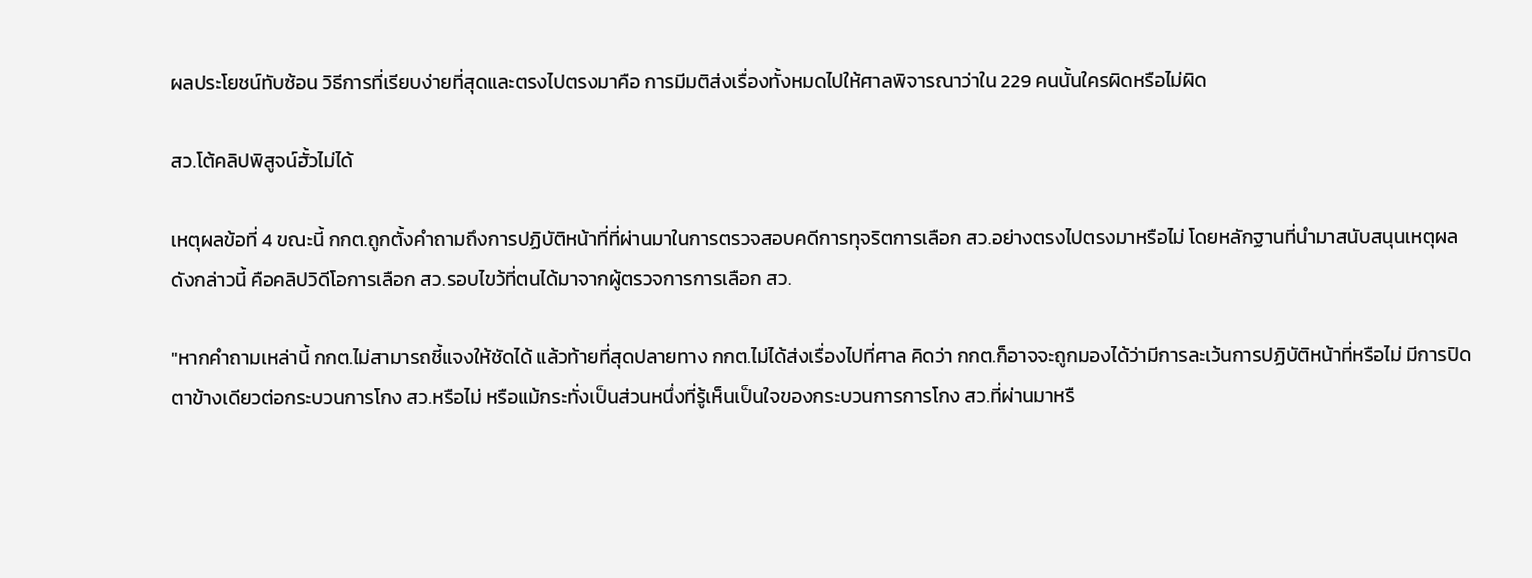ผลประโยชน์ทับซ้อน วิธีการที่เรียบง่ายที่สุดและตรงไปตรงมาคือ การมีมติส่งเรื่องทั้งหมดไปให้ศาลพิจารณาว่าใน 229 คนนั้นใครผิดหรือไม่ผิด

สว.โต้คลิปพิสูจน์ฮั้วไม่ได้

เหตุผลข้อที่ 4 ขณะนี้ กกต.ถูกตั้งคำถามถึงการปฏิบัติหน้าที่ที่ผ่านมาในการตรวจสอบคดีการทุจริตการเลือก สว.อย่างตรงไปตรงมาหรือไม่ โดยหลักฐานที่นำมาสนับสนุนเหตุผลดังกล่าวนี้ คือคลิปวิดีโอการเลือก สว.รอบไขว้ที่ตนได้มาจากผู้ตรวจการการเลือก สว.

"หากคำถามเหล่านี้ กกต.ไม่สามารถชี้แจงให้ชัดได้ แล้วท้ายที่สุดปลายทาง กกต.ไม่ได้ส่งเรื่องไปที่ศาล คิดว่า กกต.ก็อาจจะถูกมองได้ว่ามีการละเว้นการปฏิบัติหน้าที่หรือไม่ มีการปิดตาข้างเดียวต่อกระบวนการโกง สว.หรือไม่ หรือแม้กระทั่งเป็นส่วนหนึ่งที่รู้เห็นเป็นใจของกระบวนการการโกง สว.ที่ผ่านมาหรื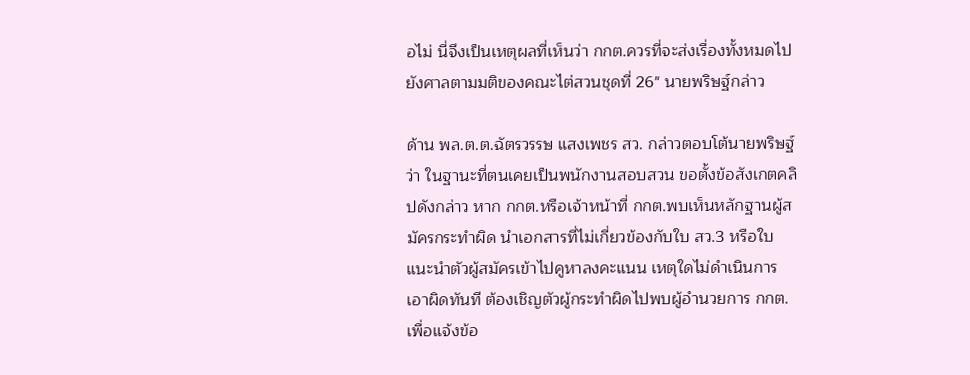อไม่ นี่จึงเป็นเหตุผลที่เห็นว่า กกต.ควรที่จะส่งเรื่องทั้งหมดไปยังศาลตามมติของคณะไต่สวนชุดที่ 26" นายพริษฐ์กล่าว

ด้าน พล.ต.ต.ฉัตรวรรษ แสงเพชร สว. กล่าวตอบโต้นายพริษฐ์ว่า ในฐานะที่ตนเคยเป็นพนักงานสอบสวน ขอตั้งข้อสังเกตคลิปดังกล่าว หาก กกต.หรือเจ้าหน้าที่ กกต.พบเห็นหลักฐานผู้สมัครกระทำผิด นำเอกสารที่ไม่เกี่ยวข้องกับใบ สว.3 หรือใบแนะนำตัวผู้สมัครเข้าไปคูหาลงคะแนน เหตุใดไม่ดำเนินการเอาผิดทันที ต้องเชิญตัวผู้กระทำผิดไปพบผู้อำนวยการ กกต. เพื่อแจ้งข้อ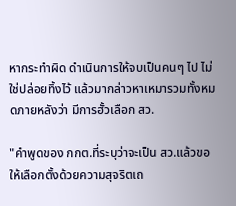หากระทำผิด ดำเนินการให้จบเป็นคนๆ ไป ไม่ใช่ปล่อยทิ้งไว้ แล้วมากล่าวหาเหมารวมทั้งหมดภายหลังว่า มีการฮั้วเลือก สว.

"คำพูดของ กกต.ที่ระบุว่าจะเป็น สว.แล้วขอให้เลือกตั้งด้วยความสุจริตเถ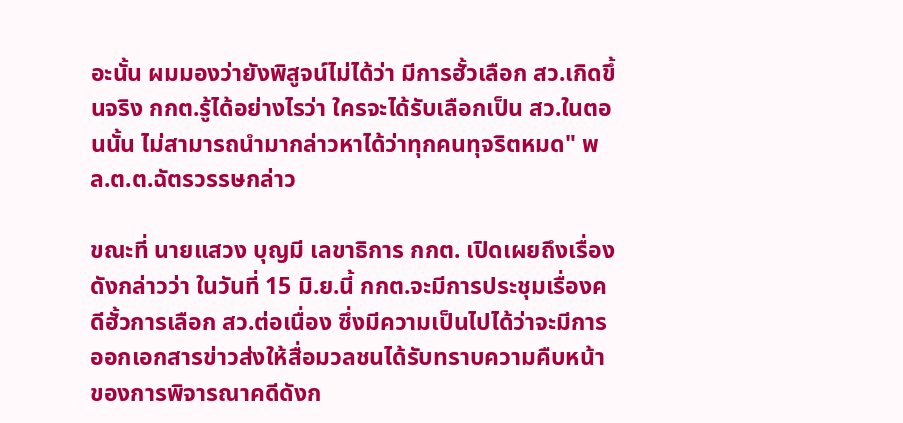อะนั้น ผมมองว่ายังพิสูจน์ไม่ได้ว่า มีการฮั้วเลือก สว.เกิดขึ้นจริง กกต.รู้ได้อย่างไรว่า ใครจะได้รับเลือกเป็น สว.ในตอนนั้น ไม่สามารถนำมากล่าวหาได้ว่าทุกคนทุจริตหมด" พล.ต.ต.ฉัตรวรรษกล่าว

ขณะที่ นายแสวง บุญมี เลขาธิการ กกต. เปิดเผยถึงเรื่องดังกล่าวว่า ในวันที่ 15 มิ.ย.นี้ กกต.จะมีการประชุมเรื่องคดีฮั้วการเลือก สว.ต่อเนื่อง ซึ่งมีความเป็นไปได้ว่าจะมีการออกเอกสารข่าวส่งให้สื่อมวลชนได้รับทราบความคืบหน้าของการพิจารณาคดีดังก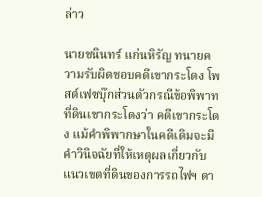ล่าว

นายชนินทร์ แก่นหิรัญ ทนายความรับผิดชอบคดีเขากระโดง โพสต์เฟซบุ๊กส่วนตัวกรณีข้อพิพาทที่ดินเขากระโดงว่า คดีเขากระโดง แม้คำพิพากษาในคดีเดิมจะมีคำวินิจฉัยที่ให้เหตุผลเกี่ยวกับแนวเขตที่ดินของการรถไฟฯ ตา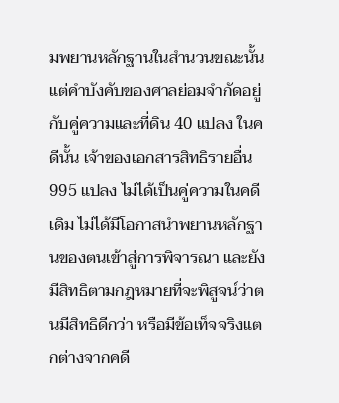มพยานหลักฐานในสำนวนขณะนั้น แต่คำบังคับของศาลย่อมจำกัดอยู่กับคู่ความและที่ดิน 40 แปลง ในคดีนั้น เจ้าของเอกสารสิทธิรายอื่น 995 แปลง ไม่ได้เป็นคู่ความในคดีเดิม ไม่ได้มีโอกาสนำพยานหลักฐานของตนเข้าสู่การพิจารณา และยังมีสิทธิตามกฎหมายที่จะพิสูจน์ว่าตนมีสิทธิดีกว่า หรือมีข้อเท็จจริงแตกต่างจากคดี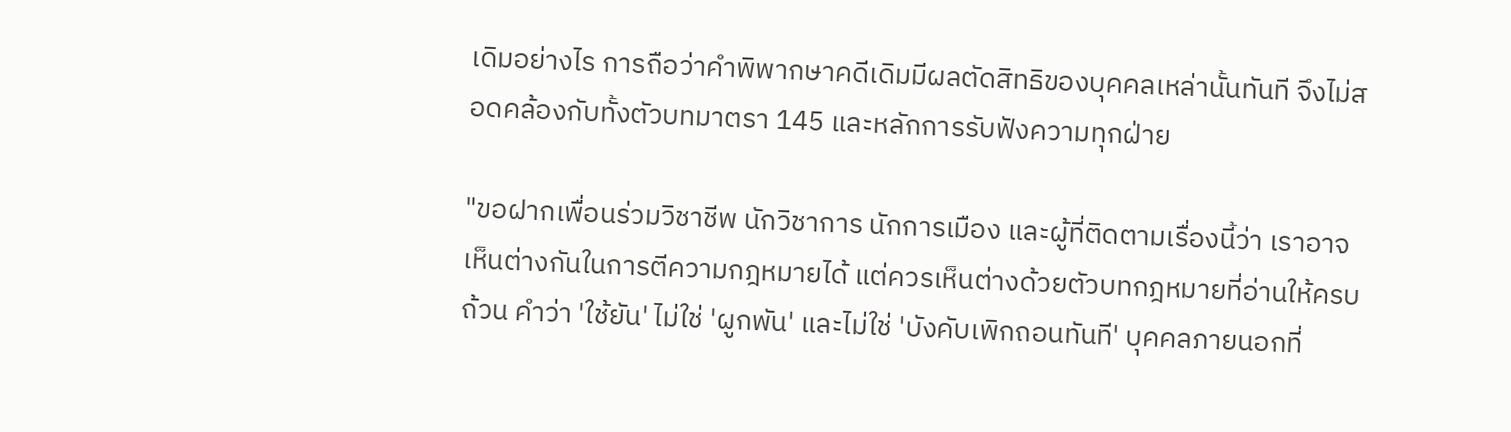เดิมอย่างไร การถือว่าคำพิพากษาคดีเดิมมีผลตัดสิทธิของบุคคลเหล่านั้นทันที จึงไม่สอดคล้องกับทั้งตัวบทมาตรา 145 และหลักการรับฟังความทุกฝ่าย

"ขอฝากเพื่อนร่วมวิชาชีพ นักวิชาการ นักการเมือง และผู้ที่ติดตามเรื่องนี้ว่า เราอาจเห็นต่างกันในการตีความกฎหมายได้ แต่ควรเห็นต่างด้วยตัวบทกฎหมายที่อ่านให้ครบถ้วน คำว่า 'ใช้ยัน' ไม่ใช่ 'ผูกพัน' และไม่ใช่ 'บังคับเพิกถอนทันที' บุคคลภายนอกที่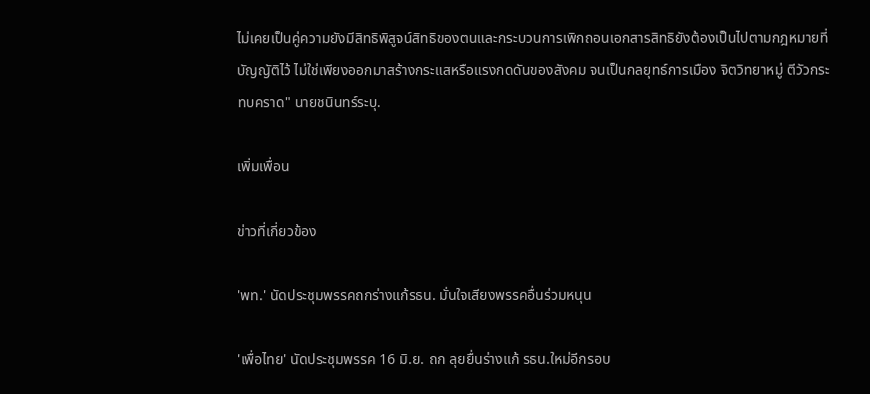ไม่เคยเป็นคู่ความยังมีสิทธิพิสูจน์สิทธิของตนและกระบวนการเพิกถอนเอกสารสิทธิยังต้องเป็นไปตามกฎหมายที่บัญญัติไว้ ไม่ใช่เพียงออกมาสร้างกระแสหรือแรงกดดันของสังคม จนเป็นกลยุทธ์การเมือง จิตวิทยาหมู่ ตีวัวกระทบคราด" นายชนินทร์ระบุ.

เพิ่มเพื่อน

ข่าวที่เกี่ยวข้อง

'พท.' นัดประชุมพรรคถกร่างแก้รธน. มั่นใจเสียงพรรคอื่นร่วมหนุน

'เพื่อไทย' นัดประชุมพรรค 16 มิ.ย. ถก ลุยยื่นร่างแก้ รธน.ใหม่อีกรอบ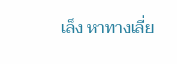เล็ง หาทางเลี่ย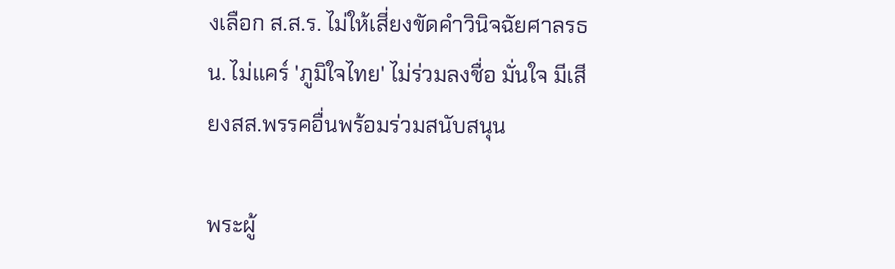งเลือก ส.ส.ร. ไม่ให้เสี่ยงขัดคำวินิจฉัยศาลรธน. ไม่แคร์ 'ภูมิใจไทย' ไม่ร่วมลงชื่อ มั่นใจ มีเสียงสส.พรรคอื่นพร้อมร่วมสนับสนุน

พระผู้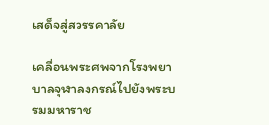เสด็จสู่สวรรคาลัย

เคลื่อนพระศพจากโรงพยาบาลจุฬาลงกรณ์ไปยังพระบรมมหาราช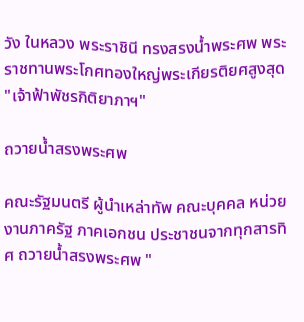วัง ในหลวง พระราชินี ทรงสรงน้ำพระศพ พระราชทานพระโกศทองใหญ่พระเกียรติยศสูงสุด "เจ้าฟ้าพัชรกิติยาภาฯ"

ถวายนํ้าสรงพระศพ

คณะรัฐมนตรี ผู้นำเหล่าทัพ คณะบุคคล หน่วยงานภาครัฐ ภาคเอกชน ประชาชนจากทุกสารทิศ ถวายน้ำสรงพระศพ "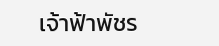เจ้าฟ้าพัชร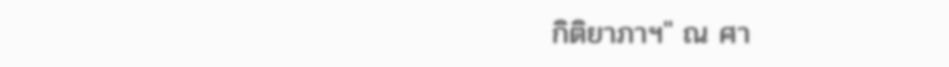กิติยาภาฯ" ณ ศา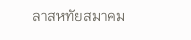ลาสหทัยสมาคม